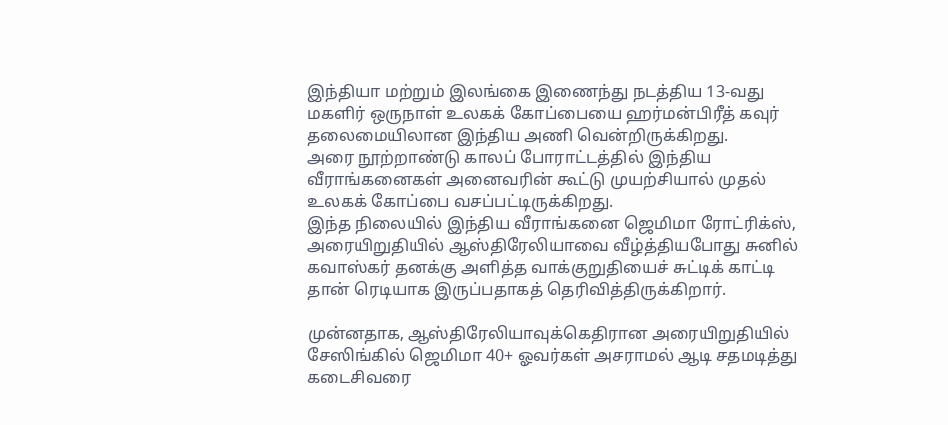இந்தியா மற்றும் இலங்கை இணைந்து நடத்திய 13-வது மகளிர் ஒருநாள் உலகக் கோப்பையை ஹர்மன்பிரீத் கவுர் தலைமையிலான இந்திய அணி வென்றிருக்கிறது.
அரை நூற்றாண்டு காலப் போராட்டத்தில் இந்திய வீராங்கனைகள் அனைவரின் கூட்டு முயற்சியால் முதல் உலகக் கோப்பை வசப்பட்டிருக்கிறது.
இந்த நிலையில் இந்திய வீராங்கனை ஜெமிமா ரோட்ரிக்ஸ், அரையிறுதியில் ஆஸ்திரேலியாவை வீழ்த்தியபோது சுனில் கவாஸ்கர் தனக்கு அளித்த வாக்குறுதியைச் சுட்டிக் காட்டி தான் ரெடியாக இருப்பதாகத் தெரிவித்திருக்கிறார்.

முன்னதாக, ஆஸ்திரேலியாவுக்கெதிரான அரையிறுதியில் சேஸிங்கில் ஜெமிமா 40+ ஓவர்கள் அசராமல் ஆடி சதமடித்து கடைசிவரை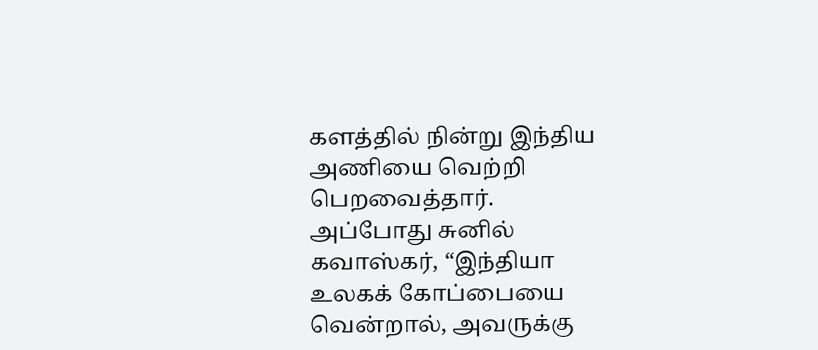களத்தில் நின்று இந்திய அணியை வெற்றி பெறவைத்தார்.
அப்போது சுனில் கவாஸ்கர், “இந்தியா உலகக் கோப்பையை வென்றால், அவருக்கு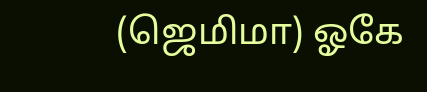(ஜெமிமா) ஓகே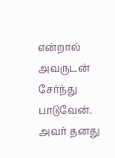என்றால் அவருடன் சேர்ந்து பாடுவேன். அவர் தனது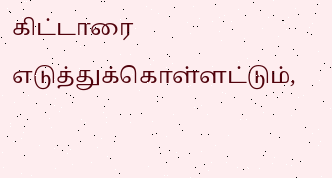கிட்டாரை எடுத்துக்கொள்ளட்டும்,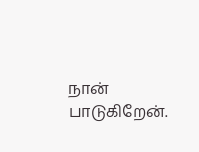நான் பாடுகிறேன்.